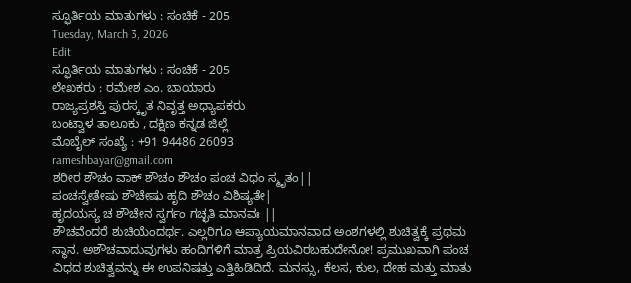ಸ್ಫೂರ್ತಿಯ ಮಾತುಗಳು : ಸಂಚಿಕೆ - 205
Tuesday, March 3, 2026
Edit
ಸ್ಫೂರ್ತಿಯ ಮಾತುಗಳು : ಸಂಚಿಕೆ - 205
ಲೇಖಕರು : ರಮೇಶ ಎಂ. ಬಾಯಾರು
ರಾಜ್ಯಪ್ರಶಸ್ತಿ ಪುರಸ್ಕೃತ ನಿವೃತ್ತ ಅಧ್ಯಾಪಕರು
ಬಂಟ್ವಾಳ ತಾಲೂಕು , ದಕ್ಷಿಣ ಕನ್ನಡ ಜಿಲ್ಲೆ
ಮೊಬೈಲ್ ಸಂಖ್ಯೆ : +91 94486 26093
rameshbayar@gmail.com
ಶರೀರ ಶೌಚಂ ವಾಕ್ ಶೌಚಂ ಶೌಚಂ ಪಂಚ ವಿಧಂ ಸ್ಮೃತಂ||
ಪಂಚಸ್ವೇತೇಷು ಶೌಚೇಷು ಹೃದಿ ಶೌಚಂ ವಿಶಿಷ್ಯತೇ|
ಹೃದಯಸ್ಯ ಚ ಶೌಚೇನ ಸ್ವರ್ಗಂ ಗಚ್ಛತಿ ಮಾನವಃ ||
ಶೌಚವೆಂದರೆ ಶುಚಿಯೆಂದರ್ಥ. ಎಲ್ಲರಿಗೂ ಆಪ್ಯಾಯಮಾನವಾದ ಅಂಶಗಳಲ್ಲಿ ಶುಚಿತ್ವಕ್ಕೆ ಪ್ರಥಮ ಸ್ಥಾನ. ಅಶೌಚವಾದುವುಗಳು ಹಂದಿಗಳಿಗೆ ಮಾತ್ರ ಪ್ರಿಯವಿರಬಹುದೇನೋ! ಪ್ರಮುಖವಾಗಿ ಪಂಚ ವಿಧದ ಶುಚಿತ್ವವನ್ನು ಈ ಉಪನಿಷತ್ತು ಎತ್ತಿಹಿಡಿದಿದೆ. ಮನಸ್ಸು, ಕೆಲಸ, ಕುಲ, ದೇಹ ಮತ್ತು ಮಾತು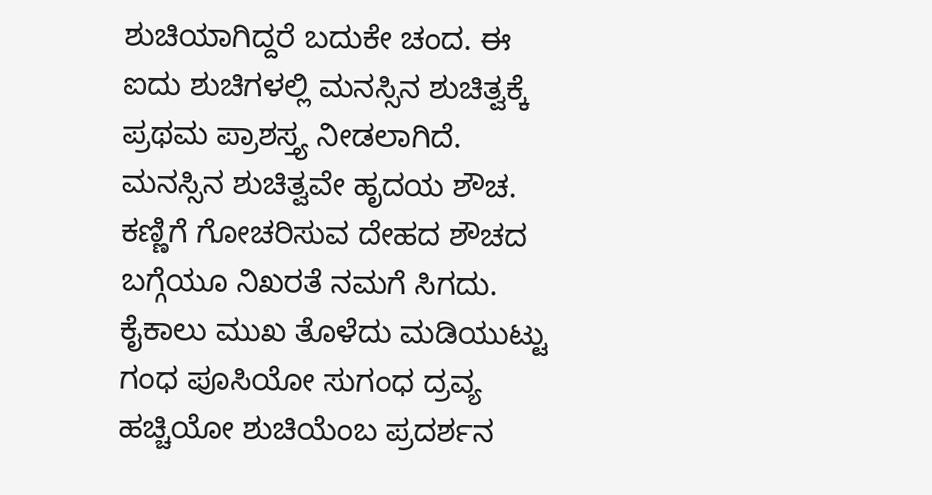ಶುಚಿಯಾಗಿದ್ದರೆ ಬದುಕೇ ಚಂದ. ಈ ಐದು ಶುಚಿಗಳಲ್ಲಿ ಮನಸ್ಸಿನ ಶುಚಿತ್ವಕ್ಕೆ ಪ್ರಥಮ ಪ್ರಾಶಸ್ತ್ಯ ನೀಡಲಾಗಿದೆ. ಮನಸ್ಸಿನ ಶುಚಿತ್ವವೇ ಹೃದಯ ಶೌಚ.
ಕಣ್ಣಿಗೆ ಗೋಚರಿಸುವ ದೇಹದ ಶೌಚದ ಬಗ್ಗೆಯೂ ನಿಖರತೆ ನಮಗೆ ಸಿಗದು. ಕೈಕಾಲು ಮುಖ ತೊಳೆದು ಮಡಿಯುಟ್ಟು ಗಂಧ ಪೂಸಿಯೋ ಸುಗಂಧ ದ್ರವ್ಯ ಹಚ್ಚಿಯೋ ಶುಚಿಯೆಂಬ ಪ್ರದರ್ಶನ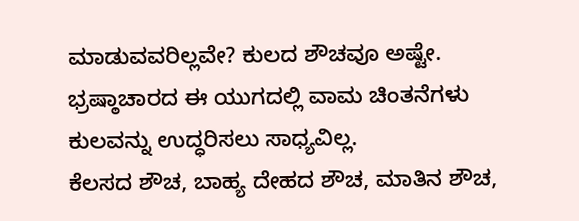ಮಾಡುವವರಿಲ್ಲವೇ? ಕುಲದ ಶೌಚವೂ ಅಷ್ಟೇ. ಭ್ರಷ್ಠಾಚಾರದ ಈ ಯುಗದಲ್ಲಿ ವಾಮ ಚಿಂತನೆಗಳು ಕುಲವನ್ನು ಉದ್ಧರಿಸಲು ಸಾಧ್ಯವಿಲ್ಲ.
ಕೆಲಸದ ಶೌಚ, ಬಾಹ್ಯ ದೇಹದ ಶೌಚ, ಮಾತಿನ ಶೌಚ,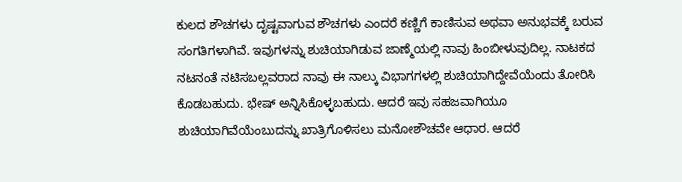ಕುಲದ ಶೌಚಗಳು ದೃಷ್ಟವಾಗುವ ಶೌಚಗಳು ಎಂದರೆ ಕಣ್ಣಿಗೆ ಕಾಣಿಸುವ ಅಥವಾ ಅನುಭವಕ್ಕೆ ಬರುವ ಸಂಗತಿಗಳಾಗಿವೆ. ಇವುಗಳನ್ನು ಶುಚಿಯಾಗಿಡುವ ಜಾಣ್ಮೆಯಲ್ಲಿ ನಾವು ಹಿಂಬೀಳುವುದಿಲ್ಲ. ನಾಟಕದ ನಟನಂತೆ ನಟಿಸಬಲ್ಲವರಾದ ನಾವು ಈ ನಾಲ್ಕು ವಿಭಾಗಗಳಲ್ಲಿ ಶುಚಿಯಾಗಿದ್ದೇವೆಯೆಂದು ತೋರಿಸಿ ಕೊಡಬಹುದು. ಭೇಷ್ ಅನ್ನಿಸಿಕೊಳ್ಳಬಹುದು. ಆದರೆ ಇವು ಸಹಜವಾಗಿಯೂ ಶುಚಿಯಾಗಿವೆಯೆಂಬುದನ್ನು ಖಾತ್ರಿಗೊಳಿಸಲು ಮನೋಶೌಚವೇ ಆಧಾರ. ಆದರೆ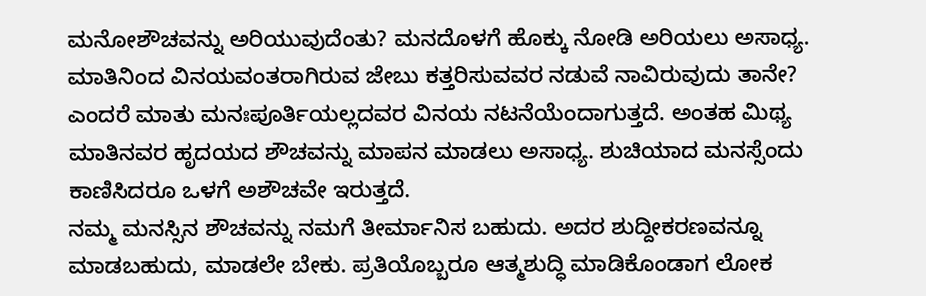ಮನೋಶೌಚವನ್ನು ಅರಿಯುವುದೆಂತು? ಮನದೊಳಗೆ ಹೊಕ್ಕು ನೋಡಿ ಅರಿಯಲು ಅಸಾಧ್ಯ. ಮಾತಿನಿಂದ ವಿನಯವಂತರಾಗಿರುವ ಜೇಬು ಕತ್ತರಿಸುವವರ ನಡುವೆ ನಾವಿರುವುದು ತಾನೇ? ಎಂದರೆ ಮಾತು ಮನಃಪೂರ್ತಿಯಲ್ಲದವರ ವಿನಯ ನಟನೆಯೆಂದಾಗುತ್ತದೆ. ಅಂತಹ ಮಿಥ್ಯ ಮಾತಿನವರ ಹೃದಯದ ಶೌಚವನ್ನು ಮಾಪನ ಮಾಡಲು ಅಸಾಧ್ಯ. ಶುಚಿಯಾದ ಮನಸ್ಸೆಂದು ಕಾಣಿಸಿದರೂ ಒಳಗೆ ಅಶೌಚವೇ ಇರುತ್ತದೆ.
ನಮ್ಮ ಮನಸ್ಸಿನ ಶೌಚವನ್ನು ನಮಗೆ ತೀರ್ಮಾನಿಸ ಬಹುದು. ಅದರ ಶುದ್ದೀಕರಣವನ್ನೂ ಮಾಡಬಹುದು, ಮಾಡಲೇ ಬೇಕು. ಪ್ರತಿಯೊಬ್ಬರೂ ಆತ್ಮಶುದ್ಧಿ ಮಾಡಿಕೊಂಡಾಗ ಲೋಕ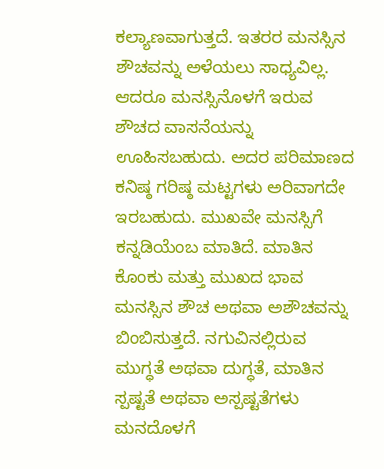ಕಲ್ಯಾಣವಾಗುತ್ತದೆ. ಇತರರ ಮನಸ್ಸಿನ ಶೌಚವನ್ನು ಅಳೆಯಲು ಸಾಧ್ಯವಿಲ್ಲ. ಆದರೂ ಮನಸ್ಸಿನೊಳಗೆ ಇರುವ ಶೌಚದ ವಾಸನೆಯನ್ನು ಊಹಿಸಬಹುದು. ಅದರ ಪರಿಮಾಣದ ಕನಿಷ್ಠ ಗರಿಷ್ಠ ಮಟ್ಟಗಳು ಅರಿವಾಗದೇ ಇರಬಹುದು. ಮುಖವೇ ಮನಸ್ಸಿಗೆ ಕನ್ನಡಿಯೆಂಬ ಮಾತಿದೆ. ಮಾತಿನ ಕೊಂಕು ಮತ್ತು ಮುಖದ ಭಾವ ಮನಸ್ಸಿನ ಶೌಚ ಅಥವಾ ಅಶೌಚವನ್ನು ಬಿಂಬಿಸುತ್ತದೆ. ನಗುವಿನಲ್ಲಿರುವ ಮುಗ್ಧತೆ ಅಥವಾ ದುಗ್ಧತೆ, ಮಾತಿನ ಸ್ಪಷ್ಟತೆ ಅಥವಾ ಅಸ್ಪಷ್ಟತೆಗಳು ಮನದೊಳಗೆ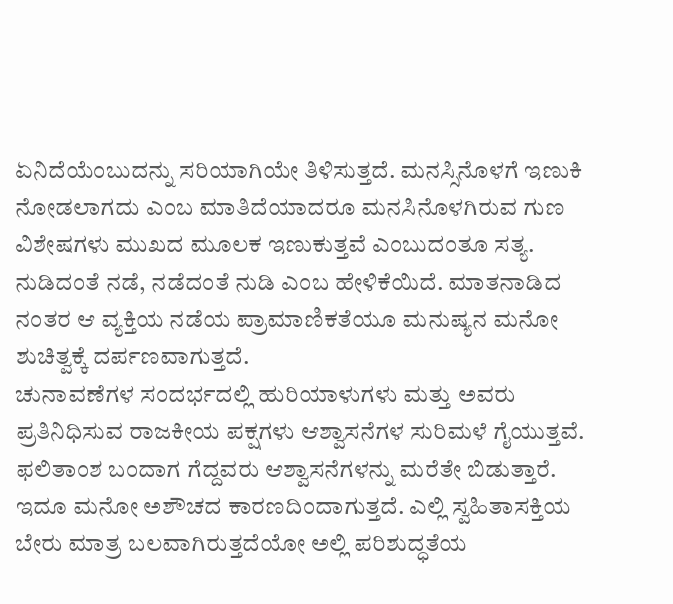ಏನಿದೆಯೆಂಬುದನ್ನು ಸರಿಯಾಗಿಯೇ ತಿಳಿಸುತ್ತದೆ. ಮನಸ್ಸಿನೊಳಗೆ ಇಣುಕಿ ನೋಡಲಾಗದು ಎಂಬ ಮಾತಿದೆಯಾದರೂ ಮನಸಿನೊಳಗಿರುವ ಗುಣ ವಿಶೇಷಗಳು ಮುಖದ ಮೂಲಕ ಇಣುಕುತ್ತವೆ ಎಂಬುದಂತೂ ಸತ್ಯ. ನುಡಿದಂತೆ ನಡೆ, ನಡೆದಂತೆ ನುಡಿ ಎಂಬ ಹೇಳಿಕೆಯಿದೆ. ಮಾತನಾಡಿದ ನಂತರ ಆ ವ್ಯಕ್ತಿಯ ನಡೆಯ ಪ್ರಾಮಾಣಿಕತೆಯೂ ಮನುಷ್ಯನ ಮನೋ ಶುಚಿತ್ವಕ್ಕೆ ದರ್ಪಣವಾಗುತ್ತದೆ.
ಚುನಾವಣೆಗಳ ಸಂದರ್ಭದಲ್ಲಿ ಹುರಿಯಾಳುಗಳು ಮತ್ತು ಅವರು ಪ್ರತಿನಿಧಿಸುವ ರಾಜಕೀಯ ಪಕ್ಷಗಳು ಆಶ್ವಾಸನೆಗಳ ಸುರಿಮಳೆ ಗೈಯುತ್ತವೆ. ಫಲಿತಾಂಶ ಬಂದಾಗ ಗೆದ್ದವರು ಆಶ್ವಾಸನೆಗಳನ್ನು ಮರೆತೇ ಬಿಡುತ್ತಾರೆ. ಇದೂ ಮನೋ ಅಶೌಚದ ಕಾರಣದಿಂದಾಗುತ್ತದೆ. ಎಲ್ಲಿ ಸ್ವಹಿತಾಸಕ್ತಿಯ ಬೇರು ಮಾತ್ರ ಬಲವಾಗಿರುತ್ತದೆಯೋ ಅಲ್ಲಿ ಪರಿಶುದ್ಧತೆಯ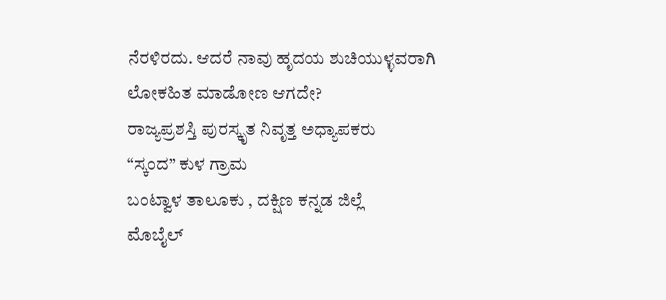ನೆರಳಿರದು. ಆದರೆ ನಾವು ಹೃದಯ ಶುಚಿಯುಳ್ಳವರಾಗಿ ಲೋಕಹಿತ ಮಾಡೋಣ ಆಗದೇ?
ರಾಜ್ಯಪ್ರಶಸ್ತಿ ಪುರಸ್ಕೃತ ನಿವೃತ್ತ ಅಧ್ಯಾಪಕರು
“ಸ್ಕಂದ” ಕುಳ ಗ್ರಾಮ
ಬಂಟ್ವಾಳ ತಾಲೂಕು , ದಕ್ಷಿಣ ಕನ್ನಡ ಜಿಲ್ಲೆ
ಮೊಬೈಲ್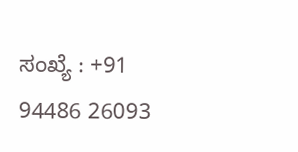ಸಂಖ್ಯೆ : +91 94486 26093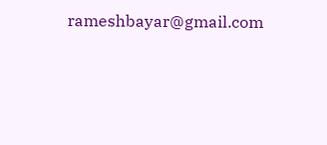rameshbayar@gmail.com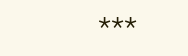***